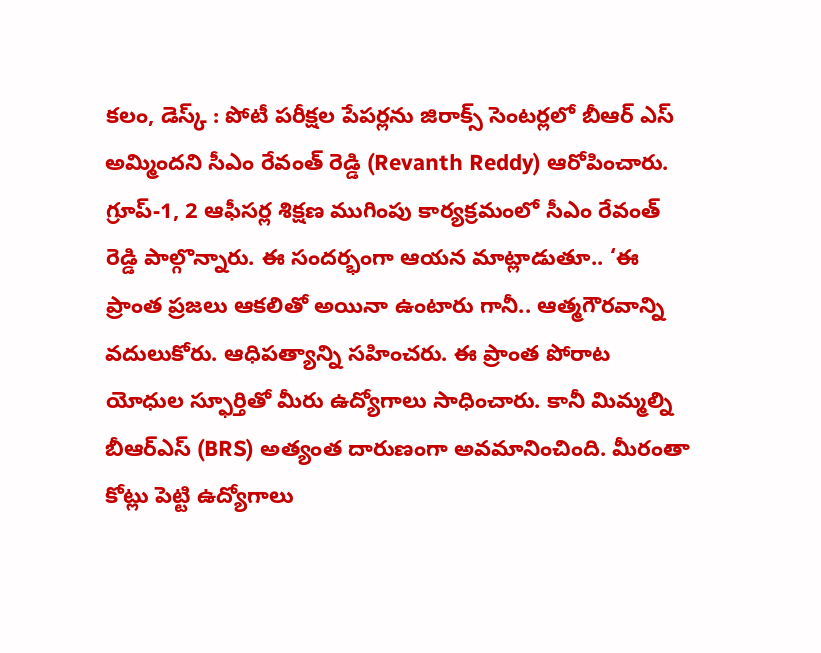కలం, డెస్క్ : పోటీ పరీక్షల పేపర్లను జిరాక్స్ సెంటర్లలో బీఆర్ ఎస్ అమ్మిందని సీఎం రేవంత్ రెడ్డి (Revanth Reddy) ఆరోపించారు. గ్రూప్-1, 2 ఆఫీసర్ల శిక్షణ ముగింపు కార్యక్రమంలో సీఎం రేవంత్ రెడ్డి పాల్గొన్నారు. ఈ సందర్భంగా ఆయన మాట్లాడుతూ.. ‘ఈ ప్రాంత ప్రజలు ఆకలితో అయినా ఉంటారు గానీ.. ఆత్మగౌరవాన్ని వదులుకోరు. ఆధిపత్యాన్ని సహించరు. ఈ ప్రాంత పోరాట యోధుల స్ఫూర్తితో మీరు ఉద్యోగాలు సాధించారు. కానీ మిమ్మల్ని బీఆర్ఎస్ (BRS) అత్యంత దారుణంగా అవమానించింది. మీరంతా కోట్లు పెట్టి ఉద్యోగాలు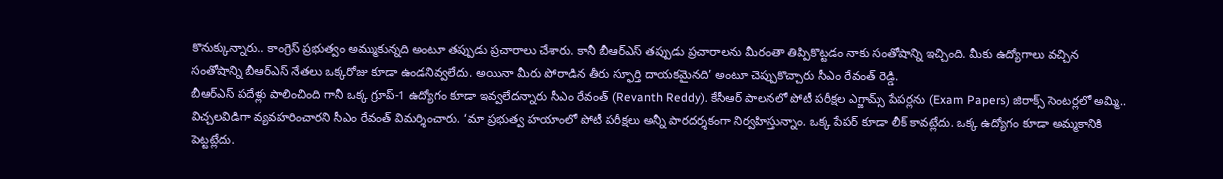కొనుక్కున్నారు.. కాంగ్రెస్ ప్రభుత్వం అమ్ముకున్నది అంటూ తప్పుడు ప్రచారాలు చేశారు. కానీ బీఆర్ఎస్ తప్పుడు ప్రచారాలను మీరంతా తిప్పికొట్టడం నాకు సంతోషాన్ని ఇచ్చింది. మీకు ఉద్యోగాలు వచ్చిన సంతోషాన్ని బీఆర్ఎస్ నేతలు ఒక్కరోజు కూడా ఉండనివ్వలేదు. అయినా మీరు పోరాడిన తీరు స్ఫూర్తి దాయకమైనది’ అంటూ చెప్పుకొచ్చారు సీఎం రేవంత్ రెడ్డి.
బీఆర్ఎస్ పదేళ్లు పాలించింది గానీ ఒక్క గ్రూప్-1 ఉద్యోగం కూడా ఇవ్వలేదన్నారు సీఎం రేవంత్ (Revanth Reddy). కేసీఆర్ పాలనలో పోటీ పరీక్షల ఎగ్జామ్స్ పేపర్లను (Exam Papers) జిరాక్స్ సెంటర్లలో అమ్మి.. విచ్చలవిడిగా వ్యవహరించారని సీఎం రేవంత్ విమర్శించారు. ‘మా ప్రభుత్వ హయాంలో పోటీ పరీక్షలు అన్నీ పారదర్శకంగా నిర్వహిస్తున్నాం. ఒక్క పేపర్ కూడా లీక్ కావట్లేదు. ఒక్క ఉద్యోగం కూడా అమ్మకానికి పెట్టట్లేదు.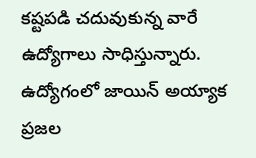కష్టపడి చదువుకున్న వారే ఉద్యోగాలు సాధిస్తున్నారు. ఉద్యోగంలో జాయిన్ అయ్యాక ప్రజల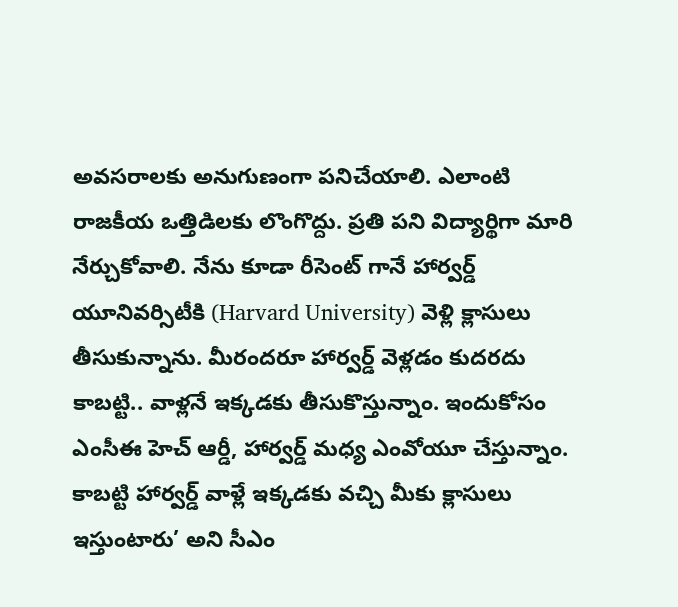అవసరాలకు అనుగుణంగా పనిచేయాలి. ఎలాంటి రాజకీయ ఒత్తిడిలకు లొంగొద్దు. ప్రతి పని విద్యార్థిగా మారి నేర్చుకోవాలి. నేను కూడా రీసెంట్ గానే హార్వర్డ్ యూనివర్సిటీకి (Harvard University) వెళ్లి క్లాసులు తీసుకున్నాను. మీరందరూ హార్వర్డ్ వెళ్లడం కుదరదు కాబట్టి.. వాళ్లనే ఇక్కడకు తీసుకొస్తున్నాం. ఇందుకోసం ఎంసీఈ హెచ్ ఆర్డీ, హార్వర్డ్ మధ్య ఎంవోయూ చేస్తున్నాం. కాబట్టి హార్వర్డ్ వాళ్లే ఇక్కడకు వచ్చి మీకు క్లాసులు ఇస్తుంటారు’ అని సీఎం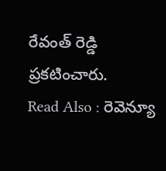రేవంత్ రెడ్డి ప్రకటించారు.
Read Also : రెవెన్యూ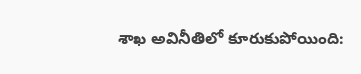శాఖ అవినీతిలో కూరుకుపోయింది: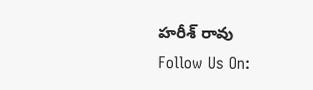హరీశ్ రావు
Follow Us On: